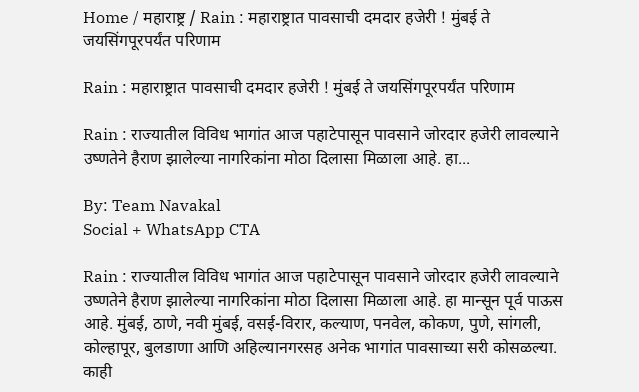Home / महाराष्ट्र / Rain : महाराष्ट्रात पावसाची दमदार हजेरी ! मुंबई ते जयसिंगपूरपर्यंत परिणाम

Rain : महाराष्ट्रात पावसाची दमदार हजेरी ! मुंबई ते जयसिंगपूरपर्यंत परिणाम

Rain : राज्यातील विविध भागांत आज पहाटेपासून पावसाने जोरदार हजेरी लावल्याने उष्णतेने हैराण झालेल्या नागरिकांना मोठा दिलासा मिळाला आहे. हा...

By: Team Navakal
Social + WhatsApp CTA

Rain : राज्यातील विविध भागांत आज पहाटेपासून पावसाने जोरदार हजेरी लावल्याने उष्णतेने हैराण झालेल्या नागरिकांना मोठा दिलासा मिळाला आहे. हा मान्सून पूर्व पाऊस आहे. मुंबई, ठाणे, नवी मुंबई, वसई-विरार, कल्याण, पनवेल, कोकण, पुणे, सांगली, कोल्हापूर, बुलडाणा आणि अहिल्यानगरसह अनेक भागांत पावसाच्या सरी कोसळल्या. काही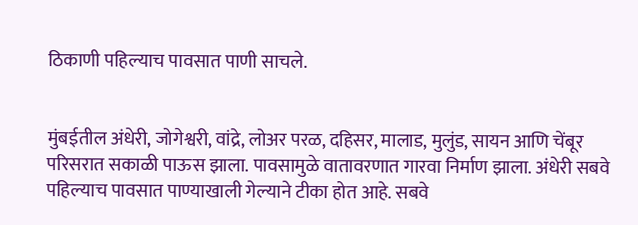ठिकाणी पहिल्याच पावसात पाणी साचले.


मुंबईतील अंधेरी, जोगेश्वरी, वांद्रे, लोअर परळ, दहिसर, मालाड, मुलुंड, सायन आणि चेंबूर परिसरात सकाळी पाऊस झाला. पावसामुळे वातावरणात गारवा निर्माण झाला. अंधेरी सबवे पहिल्याच पावसात पाण्याखाली गेल्याने टीका होत आहे. सबवे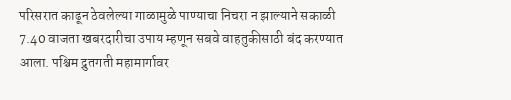परिसरात काढून ठेवलेल्या गाळामुळे पाण्याचा निचरा न झाल्याने सकाळी 7.40 वाजता खबरदारीचा उपाय म्हणून सबवे वाहतुकीसाठी बंद करण्यात आला. पश्चिम द्रुतगती महामार्गावर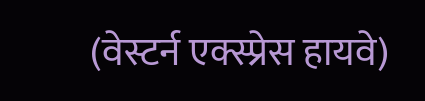(वेस्टर्न एक्स्प्रेस हायवे)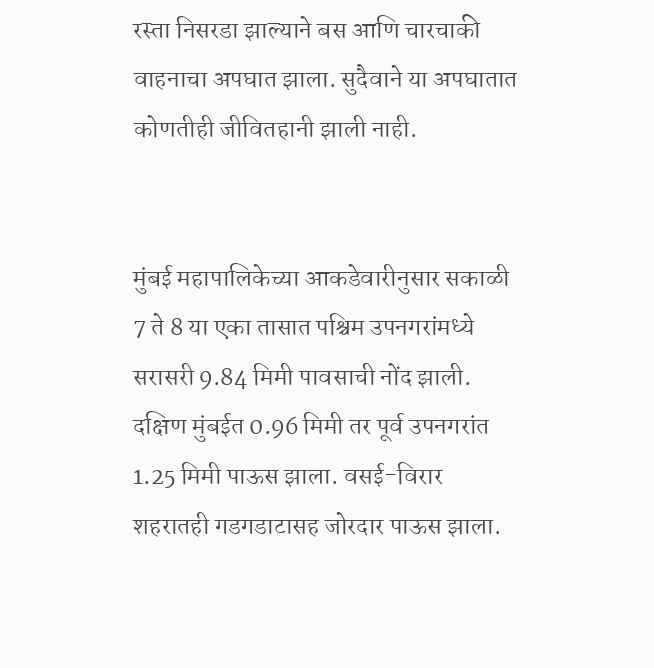रस्ता निसरडा झाल्याने बस आणि चारचाकी वाहनाचा अपघात झाला. सुदैवाने या अपघातात कोणतीही जीवितहानी झाली नाही.


मुंबई महापालिकेच्या आकडेवारीनुसार सकाळी 7 ते 8 या एका तासात पश्चिम उपनगरांमध्ये सरासरी 9.84 मिमी पावसाची नोंद झाली. दक्षिण मुंबईत 0.96 मिमी तर पूर्व उपनगरांत 1.25 मिमी पाऊस झाला. वसई-विरार शहरातही गडगडाटासह जोरदार पाऊस झाला.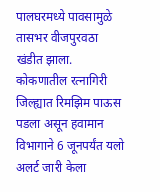पालघरमध्ये पावसामुळे तासभर वीजपुरवठा खंडीत झाला. कोकणातील रत्नागिरी जिल्ह्यात रिमझिम पाऊस पडला असून हवामान विभागाने 6 जूनपर्यंत यलो अलर्ट जारी केला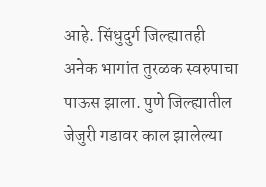आहे. सिंधुदुर्ग जिल्ह्यातही अनेक भागांत तुरळक स्वरुपाचा पाऊस झाला. पुणे जिल्ह्यातील जेजुरी गडावर काल झालेल्या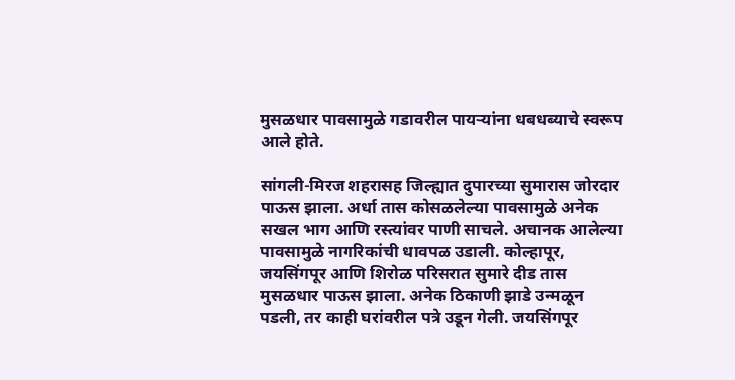मुसळधार पावसामुळे गडावरील पायर्‍यांना धबधब्याचे स्वरूप आले होते.

सांगली-मिरज शहरासह जिल्ह्यात दुपारच्या सुमारास जोरदार पाऊस झाला. अर्धा तास कोसळलेल्या पावसामुळे अनेक सखल भाग आणि रस्त्यांवर पाणी साचले. अचानक आलेल्या पावसामुळे नागरिकांची धावपळ उडाली. कोल्हापूर, जयसिंगपूर आणि शिरोळ परिसरात सुमारे दीड तास मुसळधार पाऊस झाला. अनेक ठिकाणी झाडे उन्मळून पडली, तर काही घरांवरील पत्रे उडून गेली. जयसिंगपूर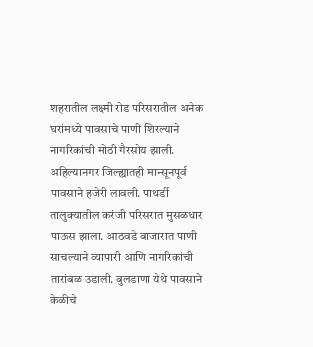शहरातील लक्ष्मी रोड परिसरातील अनेक घरांमध्ये पावसाचे पाणी शिरल्याने नागरिकांची मोठी गैरसोय झाली. अहिल्यानगर जिल्ह्यातही मान्सूनपूर्व पावसाने हजेरी लावली. पाथर्डी तालुक्यातील करंजी परिसरात मुसळधार पाऊस झाला. आठवडे बाजारात पाणी साचल्याने व्यापारी आणि नागरिकांची तारांबळ उडाली. बुलडाणा येथे पावसाने केळीचे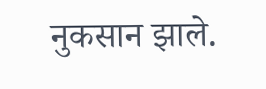नुकसान झाले.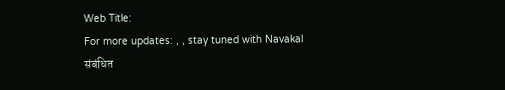Web Title:
For more updates: , , stay tuned with Navakal
संबंधित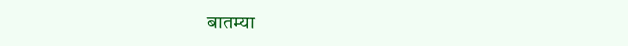बातम्या